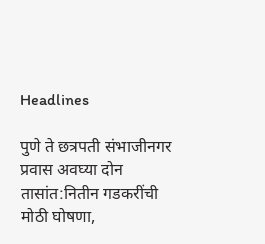Headlines

पुणे ते छत्रपती संभाजीनगर प्रवास अवघ्या दोन तासांत:नितीन गडकरींची मोठी घोषणा,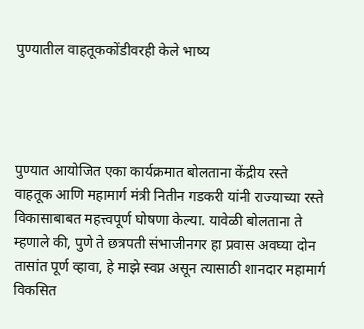पुण्यातील वाहतूककोंडीवरही केले भाष्य




पुण्यात आयोजित एका कार्यक्रमात बोलताना केंद्रीय रस्ते वाहतूक आणि महामार्ग मंत्री नितीन गडकरी यांनी राज्याच्या रस्ते विकासाबाबत महत्त्वपूर्ण घोषणा केल्या. यावेळी बोलताना ते म्हणाले की, पुणे ते छत्रपती संभाजीनगर हा प्रवास अवघ्या दोन तासांत पूर्ण व्हावा, हे माझे स्वप्न असून त्यासाठी शानदार महामार्ग विकसित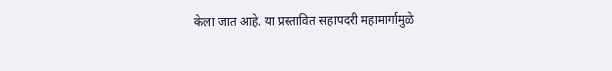केला जात आहे. या प्रस्तावित सहापदरी महामार्गामुळे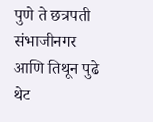पुणे ते छत्रपती संभाजीनगर आणि तिथून पुढे थेट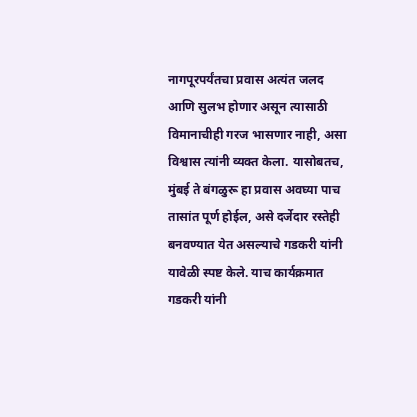नागपूरपर्यंतचा प्रवास अत्यंत जलद आणि सुलभ होणार असून त्यासाठी विमानाचीही गरज भासणार नाही, असा विश्वास त्यांनी व्यक्त केला. यासोबतच, मुंबई ते बंगळुरू हा प्रवास अवघ्या पाच तासांत पूर्ण होईल, असे दर्जेदार रस्तेही बनवण्यात येत असल्याचे गडकरी यांनी यावेळी स्पष्ट केले. याच कार्यक्रमात गडकरी यांनी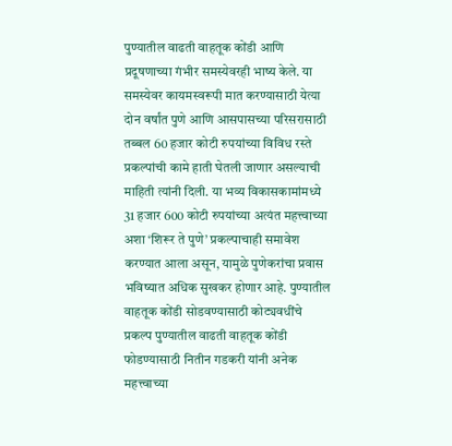पुण्यातील वाढती वाहतूक कोंडी आणि प्रदूषणाच्या गंभीर समस्येवरही भाष्य केले. या समस्येवर कायमस्वरूपी मात करण्यासाठी येत्या दोन वर्षांत पुणे आणि आसपासच्या परिसरासाठी तब्बल 60 हजार कोटी रुपयांच्या विविध रस्ते प्रकल्पांची कामे हाती घेतली जाणार असल्याची माहिती त्यांनी दिली. या भव्य विकासकामांमध्ये 31 हजार 600 कोटी रुपयांच्या अत्यंत महत्त्वाच्या अशा ‘शिरूर ते पुणे’ प्रकल्पाचाही समावेश करण्यात आला असून, यामुळे पुणेकरांचा प्रवास भविष्यात अधिक सुखकर होणार आहे. पुण्यातील वाहतूक कोंडी सोडवण्यासाठी कोट्यवधींचे प्रकल्प पुण्यातील वाढती वाहतूक कोंडी फोडण्यासाठी नितीन गडकरी यांनी अनेक महत्त्वाच्या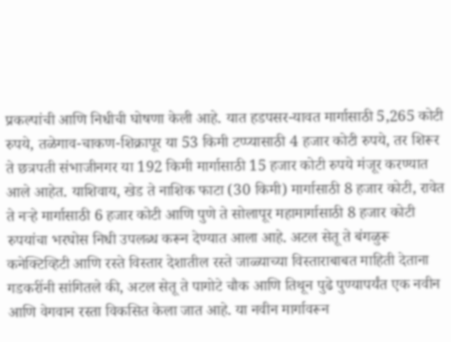प्रकल्पांची आणि निधीची घोषणा केली आहे. यात हडपसर-यावत मार्गासाठी 5,265 कोटी रुपये, तळेगाव-चाकण-शिक्रापूर या 53 किमी टप्प्यासाठी 4 हजार कोटी रुपये, तर शिरूर ते छत्रपती संभाजीनगर या 192 किमी मार्गासाठी 15 हजार कोटी रुपये मंजूर करण्यात आले आहेत. याशिवाय, खेड ते नाशिक फाटा (30 किमी) मार्गासाठी 8 हजार कोटी, रावेत ते नऱ्हे मार्गासाठी 6 हजार कोटी आणि पुणे ते सोलापूर महामार्गासाठी 8 हजार कोटी रुपयांचा भरघोस निधी उपलब्ध करून देण्यात आला आहे. अटल सेतू ते बंगळुरू कनेक्टिव्हिटी आणि रस्ते विस्तार देशातील रस्ते जाळ्याच्या विस्ताराबाबत माहिती देताना गडकरींनी सांगितले की, अटल सेतू ते पागोटे चौक आणि तिथून पुढे पुण्यापर्यंत एक नवीन आणि वेगवान रस्ता विकसित केला जात आहे. या नवीन मार्गावरून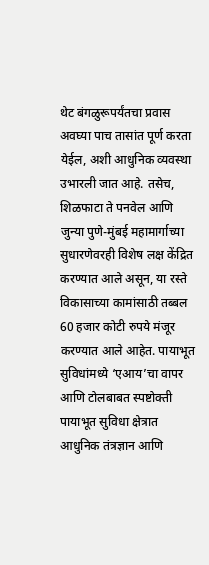थेट बंगळुरूपर्यंतचा प्रवास अवघ्या पाच तासांत पूर्ण करता येईल, अशी आधुनिक व्यवस्था उभारली जात आहे. तसेच, शिळफाटा ते पनवेल आणि जुन्या पुणे-मुंबई महामार्गाच्या सुधारणेवरही विशेष लक्ष केंद्रित करण्यात आले असून, या रस्ते विकासाच्या कामांसाठी तब्बल 60 हजार कोटी रुपये मंजूर करण्यात आले आहेत. पायाभूत सुविधांमध्ये ‘एआय’चा वापर आणि टोलबाबत स्पष्टोक्ती पायाभूत सुविधा क्षेत्रात आधुनिक तंत्रज्ञान आणि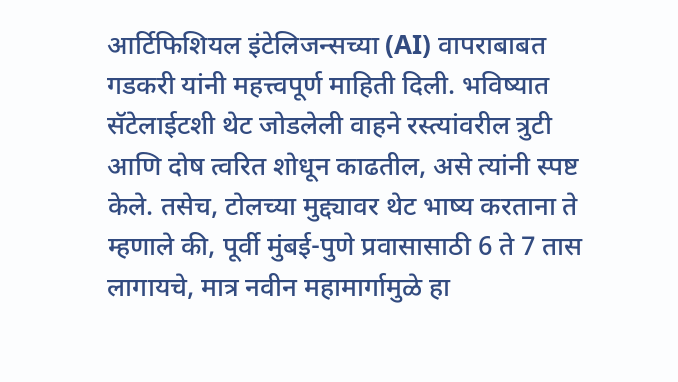आर्टिफिशियल इंटेलिजन्सच्या (AI) वापराबाबत गडकरी यांनी महत्त्वपूर्ण माहिती दिली. भविष्यात सॅटेलाईटशी थेट जोडलेली वाहने रस्त्यांवरील त्रुटी आणि दोष त्वरित शोधून काढतील, असे त्यांनी स्पष्ट केले. तसेच, टोलच्या मुद्द्यावर थेट भाष्य करताना ते म्हणाले की, पूर्वी मुंबई-पुणे प्रवासासाठी 6 ते 7 तास लागायचे, मात्र नवीन महामार्गामुळे हा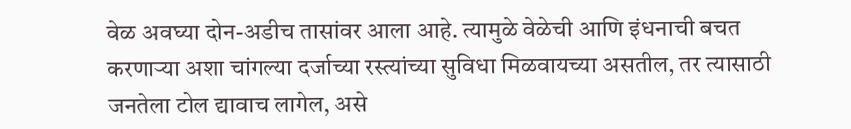वेळ अवघ्या दोन-अडीच तासांवर आला आहे. त्यामुळे वेळेची आणि इंधनाची बचत करणाऱ्या अशा चांगल्या दर्जाच्या रस्त्यांच्या सुविधा मिळवायच्या असतील, तर त्यासाठी जनतेला टोल द्यावाच लागेल, असे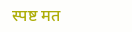स्पष्ट मत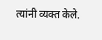त्यांनी व्यक्त केले.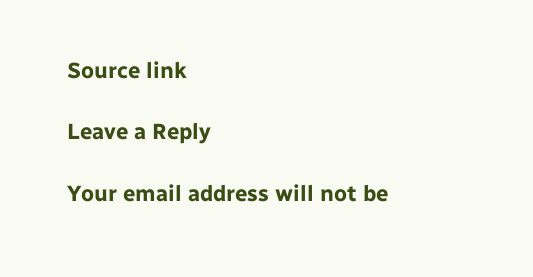Source link

Leave a Reply

Your email address will not be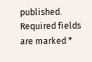published. Required fields are marked *